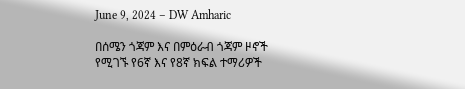June 9, 2024 – DW Amharic

በሰሜን ጎጃም እና በምዕራብ ጎጃም ዞኖች የሚገኙ የ6ኛ እና የ8ኛ ክፍል ተማሪዎች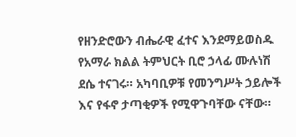የዘንድሮውን ብሔራዊ ፈተና እንደማይወስዱ የአማራ ክልል ትምህርት ቢሮ ኃላፊ ሙሉነሽ ደሴ ተናገሩ። አካባቢዎቹ የመንግሥት ኃይሎች እና የፋኖ ታጣቂዎች የሚዋጉባቸው ናቸው።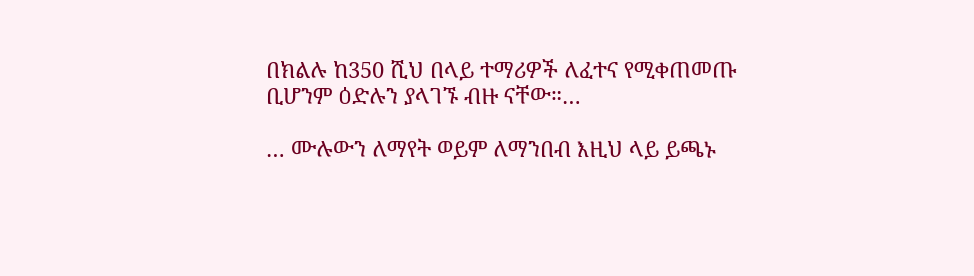በክልሉ ከ350 ሺህ በላይ ተማሪዎች ለፈተና የሚቀጠመጡ ቢሆንም ዕድሉን ያላገኙ ብዙ ናቸው።…

… ሙሉውን ለማየት ወይም ለማንበብ እዚህ ላይ ይጫኑ